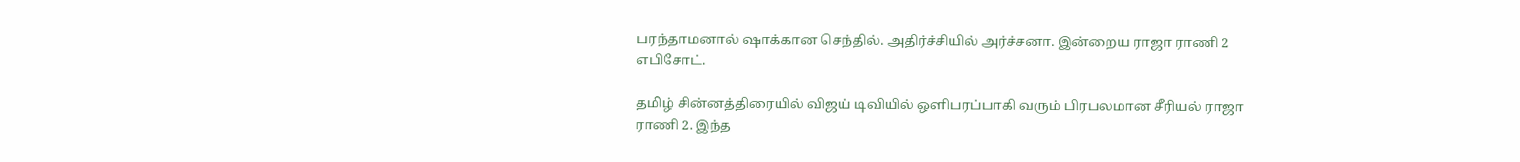பரந்தாமனால் ஷாக்கான செந்தில். அதிர்ச்சியில் அர்ச்சனா. இன்றைய ராஜா ராணி 2 எபிசோட்.

தமிழ் சின்னத்திரையில் விஜய் டிவியில் ஒளிபரப்பாகி வரும் பிரபலமான சீரியல் ராஜா ராணி 2. இந்த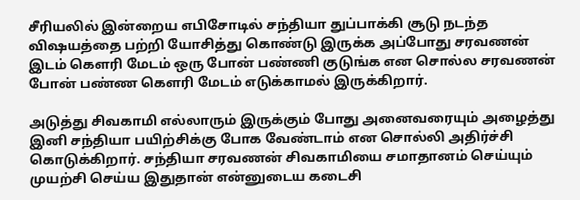சீரியலில் இன்றைய எபிசோடில் சந்தியா துப்பாக்கி சூடு நடந்த விஷயத்தை பற்றி யோசித்து கொண்டு இருக்க அப்போது சரவணன் இடம் கெளரி மேடம் ஒரு போன் பண்ணி குடுங்க என சொல்ல சரவணன் போன் பண்ண கௌரி மேடம் எடுக்காமல் இருக்கிறார்.

அடுத்து சிவகாமி எல்லாரும் இருக்கும் போது அனைவரையும் அழைத்து இனி சந்தியா பயிற்சிக்கு போக வேண்டாம் என சொல்லி அதிர்ச்சி கொடுக்கிறார். சந்தியா சரவணன் சிவகாமியை சமாதானம் செய்யும் முயற்சி செய்ய இதுதான் என்னுடைய கடைசி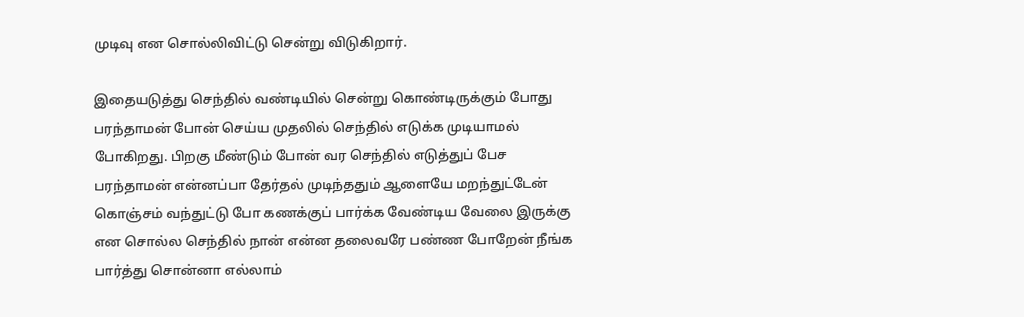முடிவு என சொல்லிவிட்டு சென்று விடுகிறார்.

இதையடுத்து செந்தில் வண்டியில் சென்று கொண்டிருக்கும் போது பரந்தாமன் போன் செய்ய முதலில் செந்தில் எடுக்க முடியாமல் போகிறது. பிறகு மீண்டும் போன் வர செந்தில் எடுத்துப் பேச பரந்தாமன் என்னப்பா தேர்தல் முடிந்ததும் ஆளையே மறந்துட்டேன் கொஞ்சம் வந்துட்டு போ கணக்குப் பார்க்க வேண்டிய வேலை இருக்கு என சொல்ல செந்தில் நான் என்ன தலைவரே பண்ண போறேன் நீங்க பார்த்து சொன்னா எல்லாம்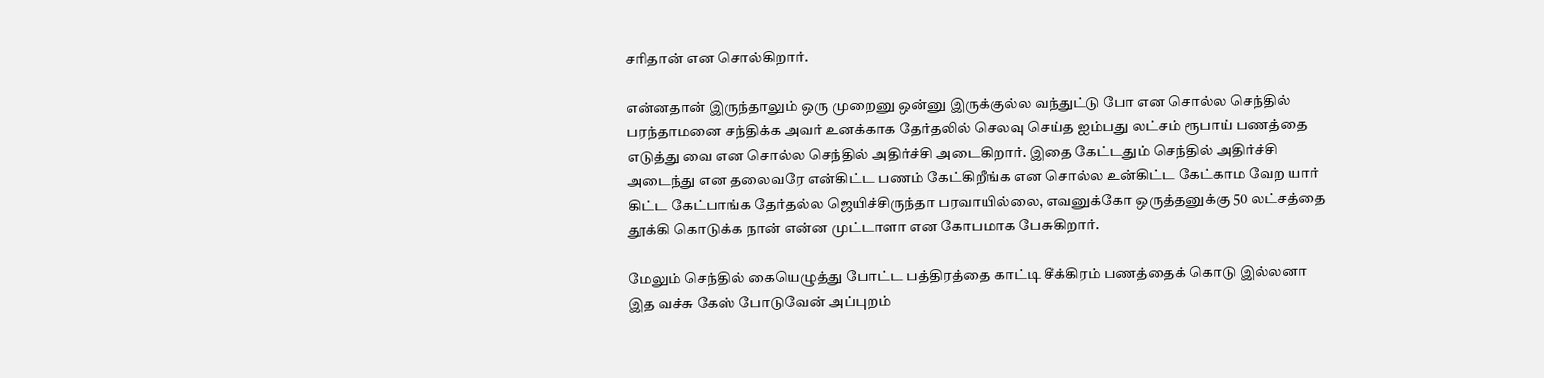சரிதான் என சொல்கிறார்.

என்னதான் இருந்தாலும் ஒரு முறைனு ஒன்னு இருக்குல்ல வந்துட்டு போ என சொல்ல செந்தில் பரந்தாமனை சந்திக்க அவர் உனக்காக தேர்தலில் செலவு செய்த ஐம்பது லட்சம் ரூபாய் பணத்தை எடுத்து வை என சொல்ல செந்தில் அதிர்ச்சி அடைகிறார். இதை கேட்டதும் செந்தில் அதிர்ச்சி அடைந்து என தலைவரே என்கிட்ட பணம் கேட்கிறீங்க என சொல்ல உன்கிட்ட கேட்காம வேற யார் கிட்ட கேட்பாங்க தேர்தல்ல ஜெயிச்சிருந்தா பரவாயில்லை, எவனுக்கோ ஒருத்தனுக்கு 50 லட்சத்தை தூக்கி கொடுக்க நான் என்ன முட்டாளா என கோபமாக பேசுகிறார்.

மேலும் செந்தில் கையெழுத்து போட்ட பத்திரத்தை காட்டி சீக்கிரம் பணத்தைக் கொடு இல்லனா இத வச்சு கேஸ் போடுவேன் அப்புறம்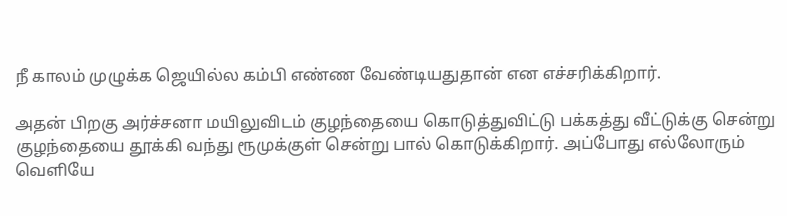நீ காலம் முழுக்க ஜெயில்ல கம்பி எண்ண வேண்டியதுதான் என எச்சரிக்கிறார்.

அதன் பிறகு அர்ச்சனா மயிலுவிடம் குழந்தையை கொடுத்துவிட்டு பக்கத்து வீட்டுக்கு சென்று குழந்தையை தூக்கி வந்து ரூமுக்குள் சென்று பால் கொடுக்கிறார். அப்போது எல்லோரும் வெளியே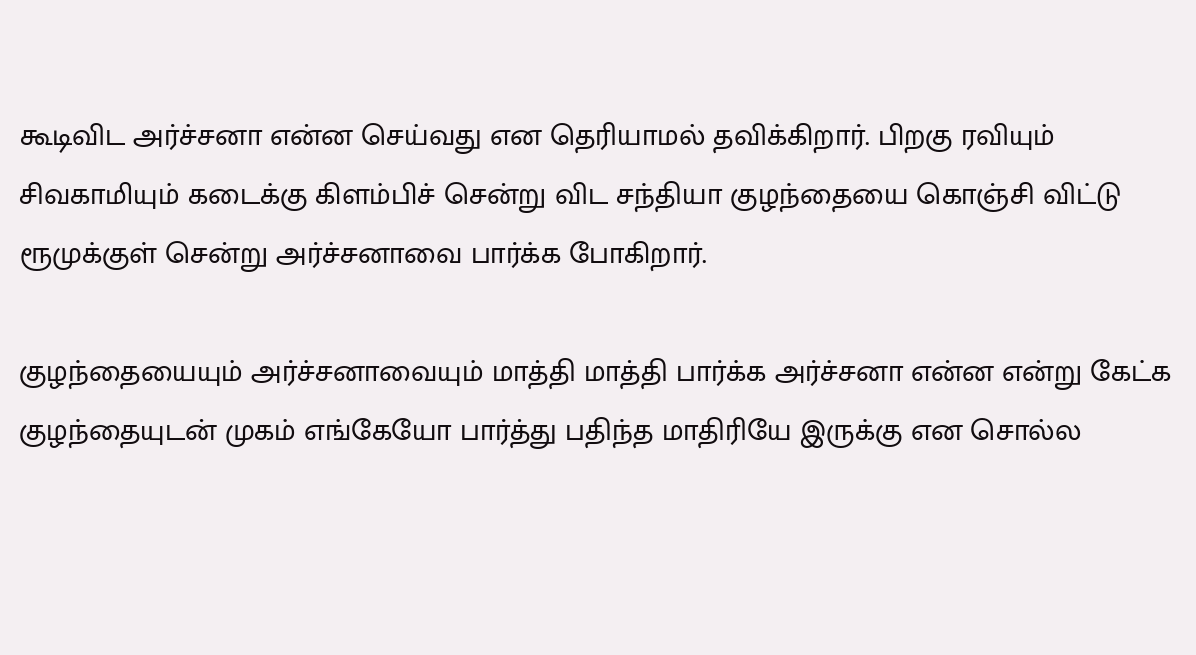கூடிவிட அர்ச்சனா என்ன செய்வது என தெரியாமல் தவிக்கிறார். பிறகு ரவியும் சிவகாமியும் கடைக்கு கிளம்பிச் சென்று விட சந்தியா குழந்தையை கொஞ்சி விட்டு ரூமுக்குள் சென்று அர்ச்சனாவை பார்க்க போகிறார்.

குழந்தையையும் அர்ச்சனாவையும் மாத்தி மாத்தி பார்க்க அர்ச்சனா என்ன என்று கேட்க குழந்தையுடன் முகம் எங்கேயோ பார்த்து பதிந்த மாதிரியே இருக்கு என சொல்ல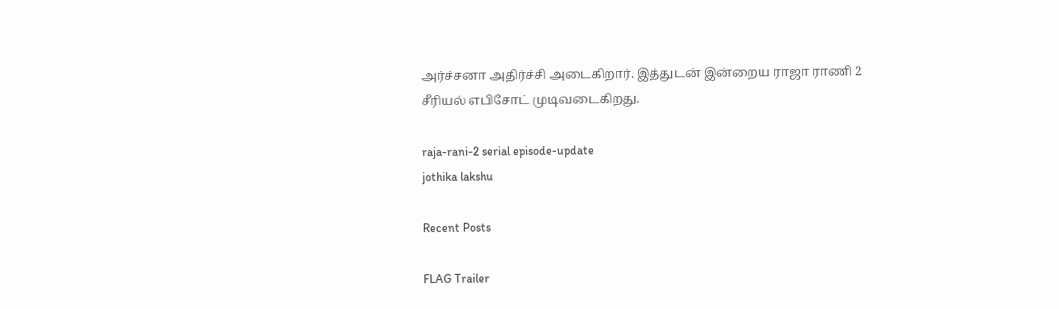அர்ச்சனா அதிர்ச்சி அடைகிறார். இத்துடன் இன்றைய ராஜா ராணி 2 சீரியல் எபிசோட் முடிவடைகிறது.

raja-rani-2 serial episode-update
jothika lakshu

Recent Posts

FLAG Trailer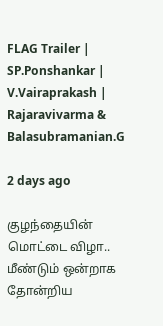FLAG Trailer | SP.Ponshankar | V.Vairaprakash | Rajaravivarma & Balasubramanian.G

2 days ago

குழந்தையின் மொட்டை விழா.. மீண்டும் ஒன்றாக தோன்றிய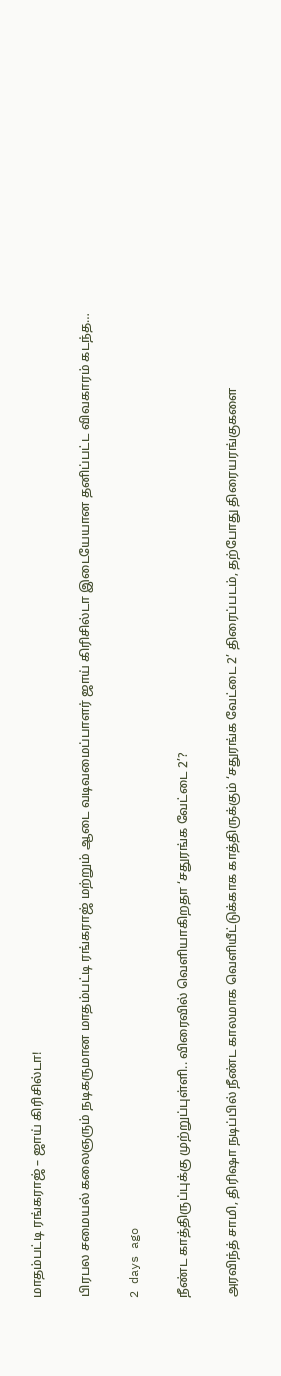மாதம்பட்டி ரங்கராஜ் – ஜாய் கிரிசில்டா!

பிரபல சமையல் கலைஞரும் நடிகருமான மாதம்பட்டி ரங்கராஜ் மற்றும் ஆடை வடிவமைப்பாளர் ஜாய் கிரிசில்டா இடையேயான தனிப்பட்ட விவகாரம் கடந்த…

2 days ago

நீண்ட காத்திருப்புக்கு முற்றுப்புள்ளி.. விரைவில் வெளியாகிறதா ‘சதுரங்க வேட்டை 2’?

அரவிந்த் சாமி, திரிஷா நடிப்பில் நீண்ட காலமாக வெளியீட்டுக்காக காத்திருக்கும் ‘சதுரங்க வேட்டை 2’ திரைப்படம், தற்போது திரையரங்குகளை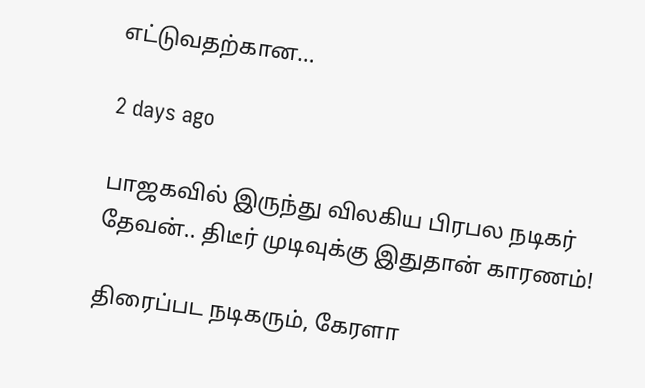எட்டுவதற்கான…

2 days ago

பாஜகவில் இருந்து விலகிய பிரபல நடிகர் தேவன்.. திடீர் முடிவுக்கு இதுதான் காரணம்!

திரைப்பட நடிகரும், கேரளா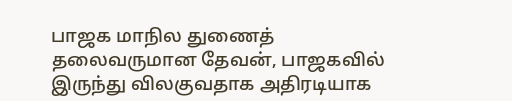பாஜக மாநில துணைத் தலைவருமான தேவன், பாஜகவில் இருந்து விலகுவதாக அதிரடியாக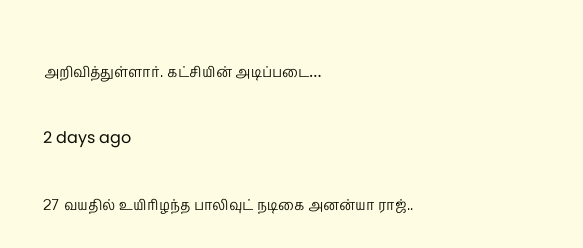அறிவித்துள்ளார். கட்சியின் அடிப்படை…

2 days ago

27 வயதில் உயிரிழந்த பாலிவுட் நடிகை அனன்யா ராஜ்..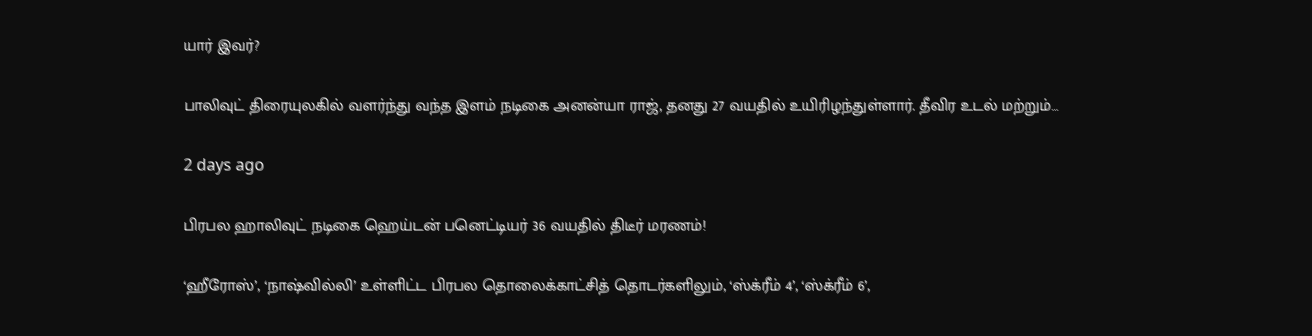யார் இவர்?

பாலிவுட் திரையுலகில் வளர்ந்து வந்த இளம் நடிகை அனன்யா ராஜ், தனது 27 வயதில் உயிரிழந்துள்ளார். தீவிர உடல் மற்றும்…

2 days ago

பிரபல ஹாலிவுட் நடிகை ஹெய்டன் பனெட்டியர் 36 வயதில் திடீர் மரணம்!

‘ஹீரோஸ்’, ‘நாஷ்வில்லி’ உள்ளிட்ட பிரபல தொலைக்காட்சித் தொடர்களிலும், ‘ஸ்க்ரீம் 4’, ‘ஸ்க்ரீம் 6’,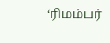‘ரிமம்பர்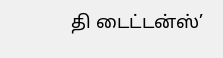தி டைட்டன்ஸ்’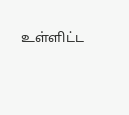உள்ளிட்ட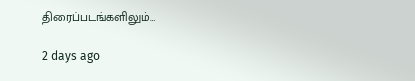திரைப்படங்களிலும்…

2 days ago